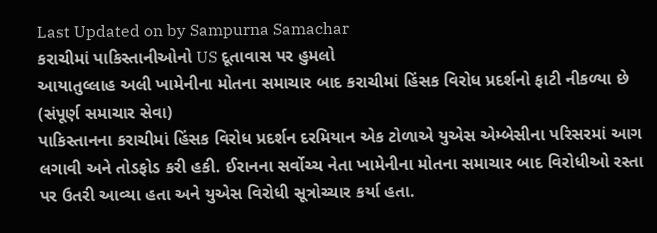Last Updated on by Sampurna Samachar
કરાચીમાં પાકિસ્તાનીઓનો US દૂતાવાસ પર હુમલો
આયાતુલ્લાહ અલી ખામેનીના મોતના સમાચાર બાદ કરાચીમાં હિંસક વિરોધ પ્રદર્શનો ફાટી નીકળ્યા છે
(સંપૂર્ણ સમાચાર સેવા)
પાકિસ્તાનના કરાચીમાં હિંસક વિરોધ પ્રદર્શન દરમિયાન એક ટોળાએ યુએસ એમ્બેસીના પરિસરમાં આગ લગાવી અને તોડફોડ કરી હકી. ઈરાનના સર્વોચ્ચ નેતા ખામેનીના મોતના સમાચાર બાદ વિરોધીઓ રસ્તા પર ઉતરી આવ્યા હતા અને યુએસ વિરોધી સૂત્રોચ્ચાર કર્યા હતા.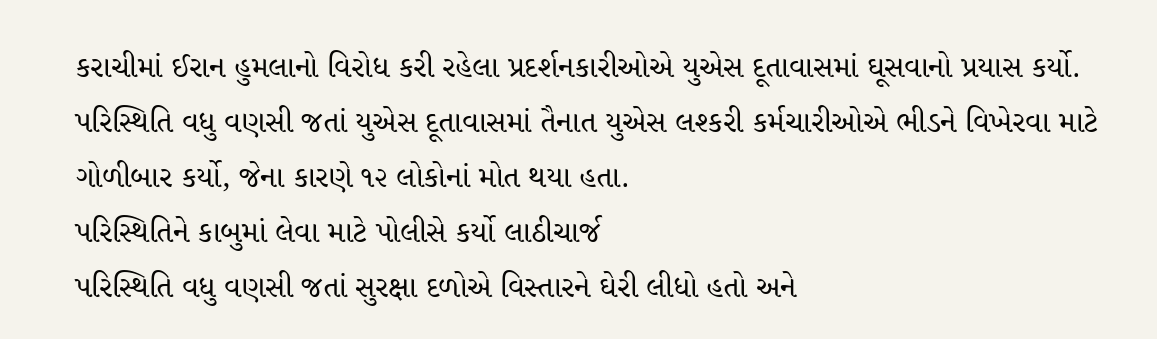કરાચીમાં ઈરાન હુમલાનો વિરોધ કરી રહેલા પ્રદર્શનકારીઓએ યુએસ દૂતાવાસમાં ઘૂસવાનો પ્રયાસ કર્યો. પરિસ્થિતિ વધુ વણસી જતાં યુએસ દૂતાવાસમાં તૈનાત યુએસ લશ્કરી કર્મચારીઓએ ભીડને વિખેરવા માટે ગોળીબાર કર્યો, જેના કારણે ૧૨ લોકોનાં મોત થયા હતા.
પરિસ્થિતિને કાબુમાં લેવા માટે પોલીસે કર્યો લાઠીચાર્જ
પરિસ્થિતિ વધુ વણસી જતાં સુરક્ષા દળોએ વિસ્તારને ઘેરી લીધો હતો અને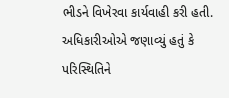ભીડને વિખેરવા કાર્યવાહી કરી હતી. અધિકારીઓએ જણાવ્યું હતું કે પરિસ્થિતિને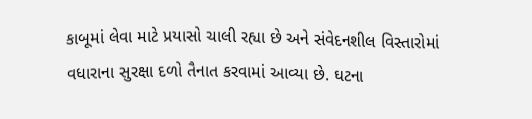કાબૂમાં લેવા માટે પ્રયાસો ચાલી રહ્યા છે અને સંવેદનશીલ વિસ્તારોમાં વધારાના સુરક્ષા દળો તૈનાત કરવામાં આવ્યા છે. ઘટના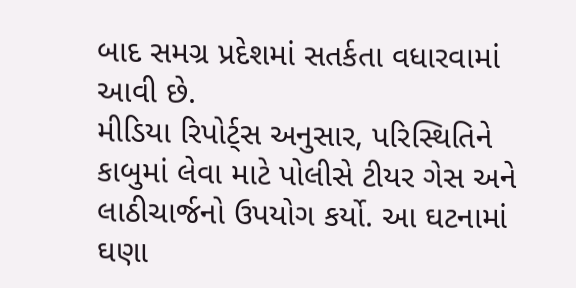બાદ સમગ્ર પ્રદેશમાં સતર્કતા વધારવામાં આવી છે.
મીડિયા રિપોર્ટ્સ અનુસાર, પરિસ્થિતિને કાબુમાં લેવા માટે પોલીસે ટીયર ગેસ અને લાઠીચાર્જનો ઉપયોગ કર્યો. આ ઘટનામાં ઘણા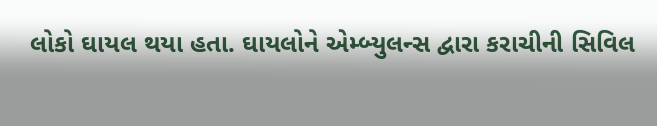લોકો ઘાયલ થયા હતા. ઘાયલોને એમ્બ્યુલન્સ દ્વારા કરાચીની સિવિલ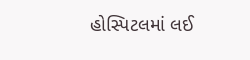હોસ્પિટલમાં લઈ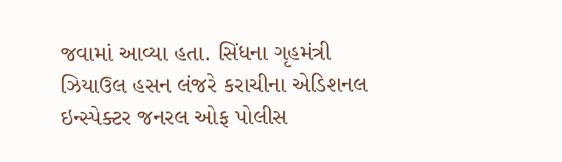જવામાં આવ્યા હતા. સિંધના ગૃહમંત્રી ઝિયાઉલ હસન લંજરે કરાચીના એડિશનલ ઇન્સ્પેક્ટર જનરલ ઓફ પોલીસ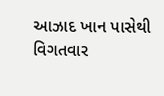આઝાદ ખાન પાસેથી વિગતવાર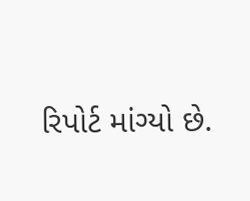રિપોર્ટ માંગ્યો છે.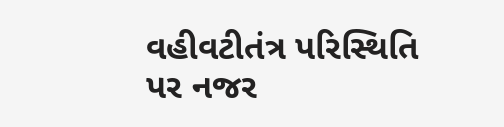વહીવટીતંત્ર પરિસ્થિતિ પર નજર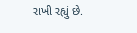રાખી રહ્યું છે.